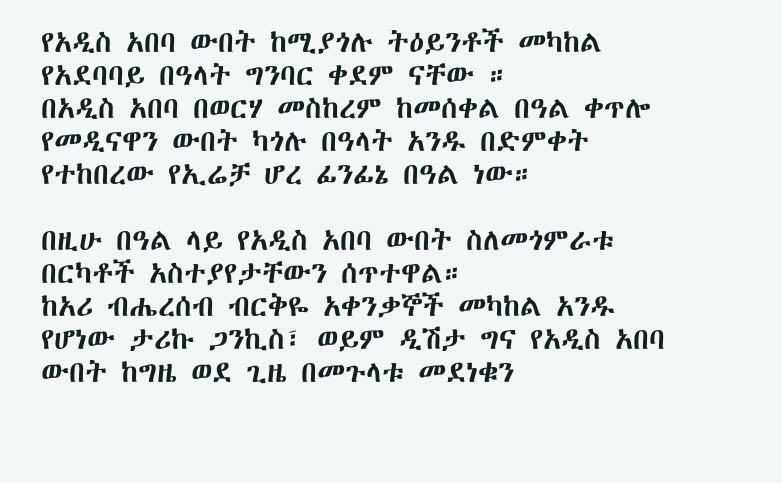የአዲስ አበባ ውበት ከሚያጎሉ ትዕይንቶች መካከል የአደባባይ በዓላት ግንባር ቀደም ናቸው ።
በአዲስ አበባ በወርሃ መስከረም ከመሰቀል በዓል ቀጥሎ የመዲናዋን ውበት ካጎሉ በዓላት አንዱ በድምቀት የተከበረው የኢሬቻ ሆረ ፊንፊኔ በዓል ነው።

በዚሁ በዓል ላይ የአዲስ አበባ ውበት ስለመጎምራቱ በርካቶች አስተያየታቸውን ሰጥተዋል።
ከአሪ ብሔረሰብ ብርቅዬ አቀንቃኞች መካከል አንዱ የሆነው ታሪኩ ጋንኪስ፣ ወይም ዲሽታ ግና የአዲስ አበባ ውበት ከግዜ ወደ ጊዜ በመጉላቱ መደነቁን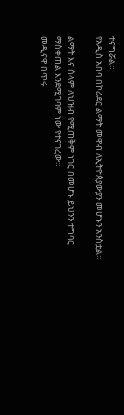ተናግሯል።
የአዲስ አበባ በኮሪደር ልማት መዋብ ለኢትዮጰያውያን መሆኑን አንስቷል።

ልማት እና ሰላም ለህዝብ የሚጠቅም ነገር በመሆኑ ይህንን ተግባር ማስቀጠል እንደሚገባም ነው የተናገረው።
መዲናዋ በጥሩ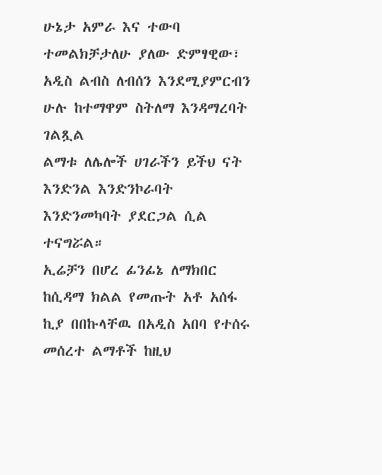ሁኔታ አምራ እና ተውባ ተመልክቻታለሁ ያለው ድምፃዊው፣ አዲስ ልብስ ለብሰን እንደሚያምርብን ሁሉ ከተማዋም ስትለማ እንዳማረባት ገልጿል
ልማቱ ለሌሎች ሀገራችን ይችህ ናት እንድንል እንድንኮራባት እንድንመካባት ያደርጋል ሲል ተናግሯል።
ኢሬቻን በሆረ ፊንፊኔ ለማክበር ከሲዳማ ክልል የመጡት አቶ አሰፋ ኪያ በበኩላቸዉ በአዲስ አበባ የተሰሩ መሰረተ ልማቶች ከዚህ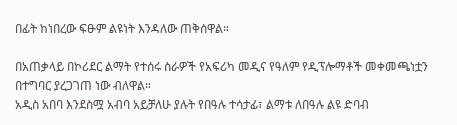በፊት ከነበረው ፍፁም ልዩነት እንዳለው ጠቅሰዋል።

በአጠቃላይ በኮሪደር ልማት የተሰሩ ስራዎች የአፍሪካ መዲና የዓለም የዲፕሎማቶች መቀመጫነቷን በተግባር ያረጋገጠ ነው ብለዋል።
አዲስ አበባ እንደስሟ አብባ አይቻለሁ ያሉት የበዓሉ ተሳታፊ፣ ልማቱ ለበዓሉ ልዩ ድባብ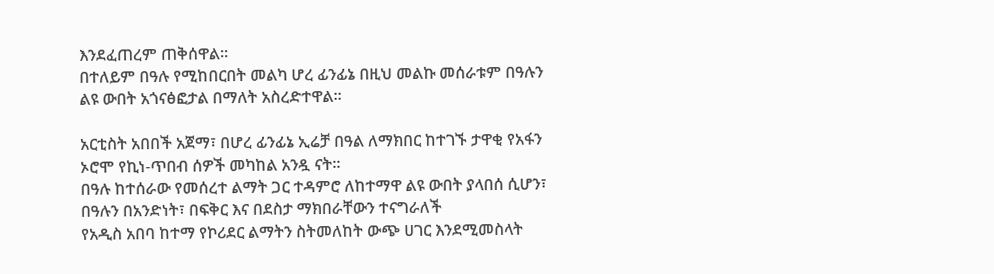እንደፈጠረም ጠቅሰዋል።
በተለይም በዓሉ የሚከበርበት መልካ ሆረ ፊንፊኔ በዚህ መልኩ መሰራቱም በዓሉን ልዩ ውበት አጎናፅፎታል በማለት አስረድተዋል።

አርቲስት አበበች አጀማ፣ በሆረ ፊንፊኔ ኢሬቻ በዓል ለማክበር ከተገኙ ታዋቂ የአፋን ኦሮሞ የኪነ-ጥበብ ሰዎች መካከል አንዷ ናት።
በዓሉ ከተሰራው የመሰረተ ልማት ጋር ተዳምሮ ለከተማዋ ልዩ ውበት ያላበሰ ሲሆን፣ በዓሉን በአንድነት፣ በፍቅር እና በደስታ ማክበራቸውን ተናግራለች
የአዲስ አበባ ከተማ የኮሪደር ልማትን ስትመለከት ውጭ ሀገር እንደሚመስላት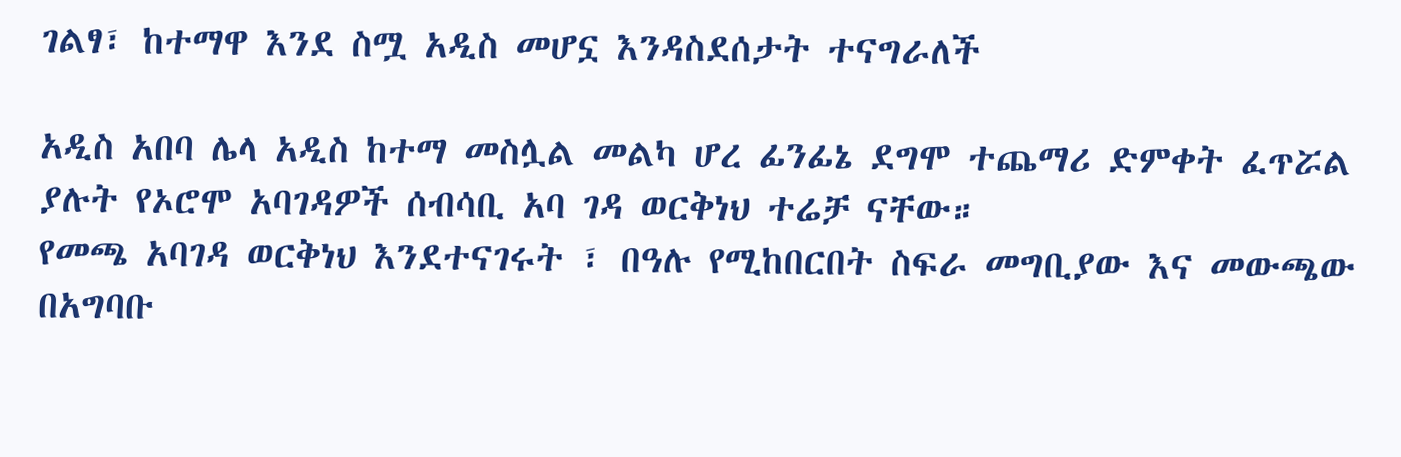ገልፃ፣ ከተማዋ እንደ ስሟ አዲስ መሆኗ እንዳስደሰታት ተናግራለች

አዲስ አበባ ሌላ አዲስ ከተማ መስሏል መልካ ሆረ ፊንፊኔ ደግሞ ተጨማሪ ድምቀት ፈጥሯል ያሉት የኦሮሞ አባገዳዎች ሰብሳቢ አባ ገዳ ወርቅነህ ተሬቻ ናቸው።
የመጫ አባገዳ ወርቅነህ እንደተናገሩት ፣ በዓሉ የሚከበርበት ስፍራ መግቢያው እና መውጫው በአግባቡ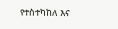የተስተካከለ እና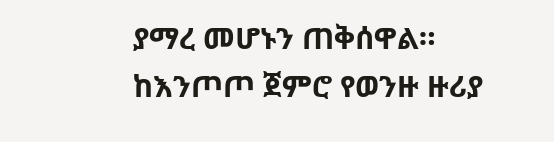ያማረ መሆኑን ጠቅሰዋል።
ከእንጦጦ ጀምሮ የወንዙ ዙሪያ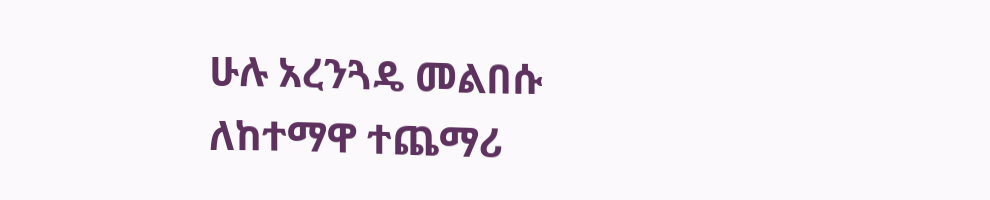ሁሉ አረንጓዴ መልበሱ ለከተማዋ ተጨማሪ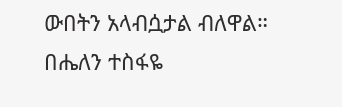ውበትን አላብሷታል ብለዋል።
በሔለን ተስፋዬ